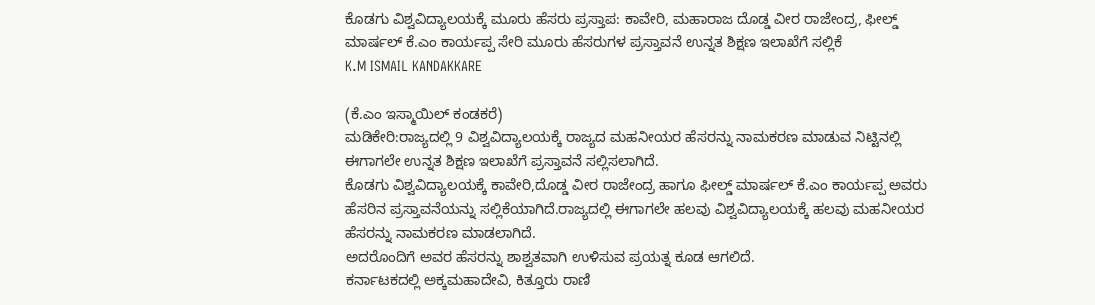ಕೊಡಗು ವಿಶ್ವವಿದ್ಯಾಲಯಕ್ಕೆ ಮೂರು ಹೆಸರು ಪ್ರಸ್ತಾಪ: ಕಾವೇರಿ, ಮಹಾರಾಜ ದೊಡ್ಡ ವೀರ ರಾಜೇಂದ್ರ, ಫೀಲ್ಡ್ ಮಾರ್ಷಲ್ ಕೆ.ಎಂ ಕಾರ್ಯಪ್ಪ ಸೇರಿ ಮೂರು ಹೆಸರುಗಳ ಪ್ರಸ್ತಾವನೆ ಉನ್ನತ ಶಿಕ್ಷಣ ಇಲಾಖೆಗೆ ಸಲ್ಲಿಕೆ
K.M ISMAIL KANDAKKARE

(ಕೆ.ಎಂ ಇಸ್ಮಾಯಿಲ್ ಕಂಡಕರೆ)
ಮಡಿಕೇರಿ:ರಾಜ್ಯದಲ್ಲಿ 9 ವಿಶ್ವವಿದ್ಯಾಲಯಕ್ಕೆ ರಾಜ್ಯದ ಮಹನೀಯರ ಹೆಸರನ್ನು ನಾಮಕರಣ ಮಾಡುವ ನಿಟ್ಟಿನಲ್ಲಿ ಈಗಾಗಲೇ ಉನ್ನತ ಶಿಕ್ಷಣ ಇಲಾಖೆಗೆ ಪ್ರಸ್ತಾವನೆ ಸಲ್ಲಿಸಲಾಗಿದೆ.
ಕೊಡಗು ವಿಶ್ವವಿದ್ಯಾಲಯಕ್ಕೆ ಕಾವೇರಿ,ದೊಡ್ಡ ವೀರ ರಾಜೇಂದ್ರ ಹಾಗೂ ಫೀಲ್ಡ್ ಮಾರ್ಷಲ್ ಕೆ.ಎಂ ಕಾರ್ಯಪ್ಪ ಅವರು ಹೆಸರಿನ ಪ್ರಸ್ತಾವನೆಯನ್ನು ಸಲ್ಲಿಕೆಯಾಗಿದೆ.ರಾಜ್ಯದಲ್ಲಿ ಈಗಾಗಲೇ ಹಲವು ವಿಶ್ವವಿದ್ಯಾಲಯಕ್ಕೆ ಹಲವು ಮಹನೀಯರ ಹೆಸರನ್ನು ನಾಮಕರಣ ಮಾಡಲಾಗಿದೆ.
ಅದರೊಂದಿಗೆ ಅವರ ಹೆಸರನ್ನು ಶಾಶ್ವತವಾಗಿ ಉಳಿಸುವ ಪ್ರಯತ್ನ ಕೂಡ ಆಗಲಿದೆ.
ಕರ್ನಾಟಕದಲ್ಲಿ ಅಕ್ಕಮಹಾದೇವಿ, ಕಿತ್ತೂರು ರಾಣಿ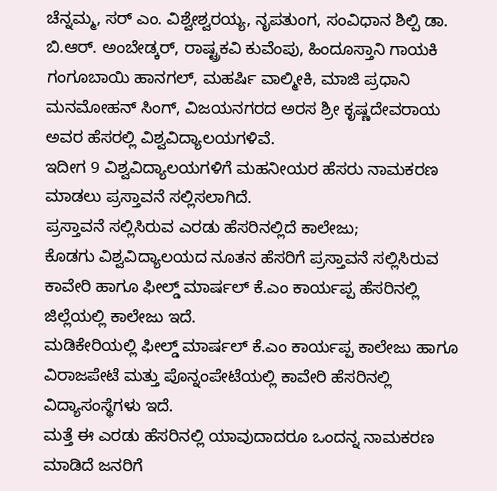ಚೆನ್ನಮ್ಮ, ಸರ್ ಎಂ. ವಿಶ್ವೇಶ್ವರಯ್ಯ, ನೃಪತುಂಗ, ಸಂವಿಧಾನ ಶಿಲ್ಪಿ ಡಾ. ಬಿ.ಆರ್. ಅಂಬೇಡ್ಕರ್, ರಾಷ್ಟ್ರಕವಿ ಕುವೆಂಪು, ಹಿಂದೂಸ್ತಾನಿ ಗಾಯಕಿ ಗಂಗೂಬಾಯಿ ಹಾನಗಲ್, ಮಹರ್ಷಿ ವಾಲ್ಮೀಕಿ, ಮಾಜಿ ಪ್ರಧಾನಿ ಮನಮೋಹನ್ ಸಿಂಗ್, ವಿಜಯನಗರದ ಅರಸ ಶ್ರೀ ಕೃಷ್ಣದೇವರಾಯ ಅವರ ಹೆಸರಲ್ಲಿ ವಿಶ್ವವಿದ್ಯಾಲಯಗಳಿವೆ.
ಇದೀಗ 9 ವಿಶ್ವವಿದ್ಯಾಲಯಗಳಿಗೆ ಮಹನೀಯರ ಹೆಸರು ನಾಮಕರಣ ಮಾಡಲು ಪ್ರಸ್ತಾವನೆ ಸಲ್ಲಿಸಲಾಗಿದೆ.
ಪ್ರಸ್ತಾವನೆ ಸಲ್ಲಿಸಿರುವ ಎರಡು ಹೆಸರಿನಲ್ಲಿದೆ ಕಾಲೇಜು;
ಕೊಡಗು ವಿಶ್ವವಿದ್ಯಾಲಯದ ನೂತನ ಹೆಸರಿಗೆ ಪ್ರಸ್ತಾವನೆ ಸಲ್ಲಿಸಿರುವ ಕಾವೇರಿ ಹಾಗೂ ಫೀಲ್ಡ್ ಮಾರ್ಷಲ್ ಕೆ.ಎಂ ಕಾರ್ಯಪ್ಪ ಹೆಸರಿನಲ್ಲಿ ಜಿಲ್ಲೆಯಲ್ಲಿ ಕಾಲೇಜು ಇದೆ.
ಮಡಿಕೇರಿಯಲ್ಲಿ ಫೀಲ್ಡ್ ಮಾರ್ಷಲ್ ಕೆ.ಎಂ ಕಾರ್ಯಪ್ಪ ಕಾಲೇಜು ಹಾಗೂ ವಿರಾಜಪೇಟೆ ಮತ್ತು ಪೊನ್ನಂಪೇಟೆಯಲ್ಲಿ ಕಾವೇರಿ ಹೆಸರಿನಲ್ಲಿ ವಿದ್ಯಾಸಂಸ್ಥೆಗಳು ಇದೆ.
ಮತ್ತೆ ಈ ಎರಡು ಹೆಸರಿನಲ್ಲಿ ಯಾವುದಾದರೂ ಒಂದನ್ನ ನಾಮಕರಣ ಮಾಡಿದೆ ಜನರಿಗೆ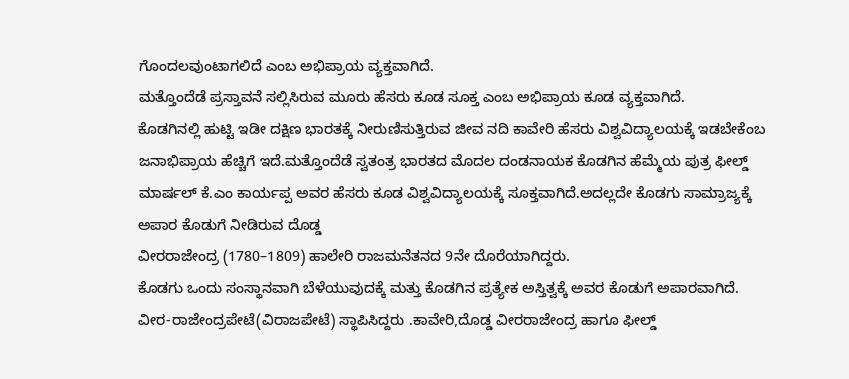ಗೊಂದಲವುಂಟಾಗಲಿದೆ ಎಂಬ ಅಭಿಪ್ರಾಯ ವ್ಯಕ್ತವಾಗಿದೆ.
ಮತ್ತೊಂದೆಡೆ ಪ್ರಸ್ತಾವನೆ ಸಲ್ಲಿಸಿರುವ ಮೂರು ಹೆಸರು ಕೂಡ ಸೂಕ್ತ ಎಂಬ ಅಭಿಪ್ರಾಯ ಕೂಡ ವ್ಯಕ್ತವಾಗಿದೆ.
ಕೊಡಗಿನಲ್ಲಿ ಹುಟ್ಟಿ ಇಡೀ ದಕ್ಷಿಣ ಭಾರತಕ್ಕೆ ನೀರುಣಿಸುತ್ತಿರುವ ಜೀವ ನದಿ ಕಾವೇರಿ ಹೆಸರು ವಿಶ್ವವಿದ್ಯಾಲಯಕ್ಕೆ ಇಡಬೇಕೆಂಬ ಜನಾಭಿಪ್ರಾಯ ಹೆಚ್ಚಿಗೆ ಇದೆ.ಮತ್ತೊಂದೆಡೆ ಸ್ವತಂತ್ರ ಭಾರತದ ಮೊದಲ ದಂಡನಾಯಕ ಕೊಡಗಿನ ಹೆಮ್ಮೆಯ ಪುತ್ರ ಫೀಲ್ಡ್ ಮಾರ್ಷಲ್ ಕೆ.ಎಂ ಕಾರ್ಯಪ್ಪ ಅವರ ಹೆಸರು ಕೂಡ ವಿಶ್ವವಿದ್ಯಾಲಯಕ್ಕೆ ಸೂಕ್ತವಾಗಿದೆ.ಅದಲ್ಲದೇ ಕೊಡಗು ಸಾಮ್ರಾಜ್ಯಕ್ಕೆ ಅಪಾರ ಕೊಡುಗೆ ನೀಡಿರುವ ದೊಡ್ಡ
ವೀರರಾಜೇಂದ್ರ (1780–1809) ಹಾಲೇರಿ ರಾಜಮನೆತನದ 9ನೇ ದೊರೆಯಾಗಿದ್ದರು.
ಕೊಡಗು ಒಂದು ಸಂಸ್ಥಾನವಾಗಿ ಬೆಳೆಯುವುದಕ್ಕೆ ಮತ್ತು ಕೊಡಗಿನ ಪ್ರತ್ಯೇಕ ಅಸ್ತಿತ್ವಕ್ಕೆ ಅವರ ಕೊಡುಗೆ ಅಪಾರವಾಗಿದೆ.
ವೀರ-ರಾಜೇಂದ್ರಪೇಟೆ(ವಿರಾಜಪೇಟೆ) ಸ್ಥಾಪಿಸಿದ್ದರು .ಕಾವೇರಿ,ದೊಡ್ಡ ವೀರರಾಜೇಂದ್ರ ಹಾಗೂ ಫೀಲ್ಡ್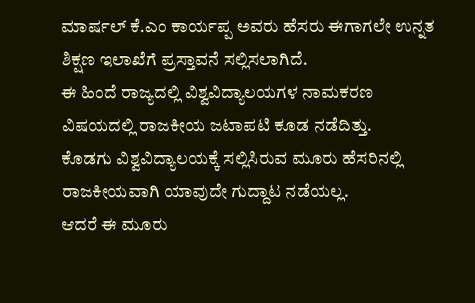ಮಾರ್ಷಲ್ ಕೆ.ಎಂ ಕಾರ್ಯಪ್ಪ ಅವರು ಹೆಸರು ಈಗಾಗಲೇ ಉನ್ನತ ಶಿಕ್ಷಣ ಇಲಾಖೆಗೆ ಪ್ರಸ್ತಾವನೆ ಸಲ್ಲಿಸಲಾಗಿದೆ.
ಈ ಹಿಂದೆ ರಾಜ್ಯದಲ್ಲಿ ವಿಶ್ವವಿದ್ಯಾಲಯಗಳ ನಾಮಕರಣ ವಿಷಯದಲ್ಲಿ ರಾಜಕೀಯ ಜಟಾಪಟಿ ಕೂಡ ನಡೆದಿತ್ತು.
ಕೊಡಗು ವಿಶ್ವವಿದ್ಯಾಲಯಕ್ಕೆ ಸಲ್ಲಿಸಿರುವ ಮೂರು ಹೆಸರಿನಲ್ಲಿ ರಾಜಕೀಯವಾಗಿ ಯಾವುದೇ ಗುದ್ದಾಟ ನಡೆಯಲ್ಲ.
ಆದರೆ ಈ ಮೂರು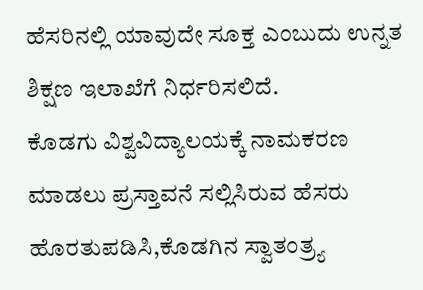ಹೆಸರಿನಲ್ಲಿ ಯಾವುದೇ ಸೂಕ್ತ ಎಂಬುದು ಉನ್ನತ ಶಿಕ್ಷಣ ಇಲಾಖೆಗೆ ನಿರ್ಧರಿಸಲಿದೆ.
ಕೊಡಗು ವಿಶ್ವವಿದ್ಯಾಲಯಕ್ಕೆ ನಾಮಕರಣ ಮಾಡಲು ಪ್ರಸ್ತಾವನೆ ಸಲ್ಲಿಸಿರುವ ಹೆಸರು ಹೊರತುಪಡಿಸಿ,ಕೊಡಗಿನ ಸ್ವಾತಂತ್ರ್ಯ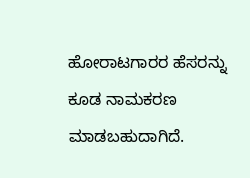ಹೋರಾಟಗಾರರ ಹೆಸರನ್ನು ಕೂಡ ನಾಮಕರಣ ಮಾಡಬಹುದಾಗಿದೆ.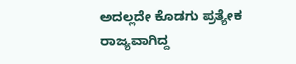ಅದಲ್ಲದೇ ಕೊಡಗು ಪ್ರತ್ಯೇಕ ರಾಜ್ಯವಾಗಿದ್ದ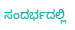ಸಂದರ್ಭದಲ್ಲಿ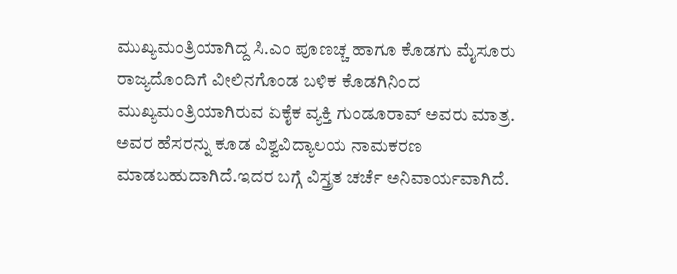ಮುಖ್ಯಮಂತ್ರಿಯಾಗಿದ್ದ ಸಿ.ಎಂ ಪೂಣಚ್ಚ ಹಾಗೂ ಕೊಡಗು ಮೈಸೂರು ರಾಜ್ಯದೊಂದಿಗೆ ವೀಲಿನಗೊಂಡ ಬಳಿಕ ಕೊಡಗಿನಿಂದ ಮುಖ್ಯಮಂತ್ರಿಯಾಗಿರುವ ಏಕೈಕ ವ್ಯಕ್ತಿ ಗುಂಡೂರಾವ್ ಅವರು ಮಾತ್ರ. ಅವರ ಹೆಸರನ್ನು ಕೂಡ ವಿಶ್ವವಿದ್ಯಾಲಯ ನಾಮಕರಣ ಮಾಡಬಹುದಾಗಿದೆ.ಇದರ ಬಗ್ಗೆ ವಿಸ್ತ್ರತ ಚರ್ಚೆ ಅನಿವಾರ್ಯವಾಗಿದೆ.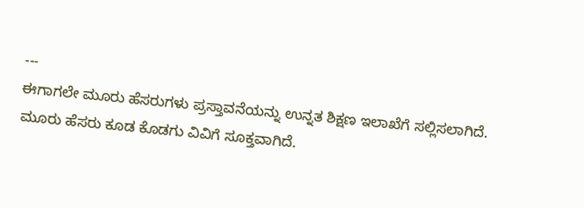---
ಈಗಾಗಲೇ ಮೂರು ಹೆಸರುಗಳು ಪ್ರಸ್ತಾವನೆಯನ್ನು ಉನ್ನತ ಶಿಕ್ಷಣ ಇಲಾಖೆಗೆ ಸಲ್ಲಿಸಲಾಗಿದೆ.
ಮೂರು ಹೆಸರು ಕೂಡ ಕೊಡಗು ವಿವಿಗೆ ಸೂಕ್ತವಾಗಿದೆ.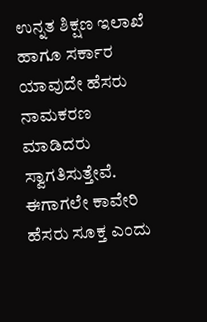ಉನ್ನತ ಶಿಕ್ಷಣ ಇಲಾಖೆ ಹಾಗೂ ಸರ್ಕಾರ ಯಾವುದೇ ಹೆಸರು ನಾಮಕರಣ ಮಾಡಿದರು ಸ್ವಾಗತಿಸುತ್ತೇವೆ.
ಈಗಾಗಲೇ ಕಾವೇರಿ ಹೆಸರು ಸೂಕ್ತ ಎಂದು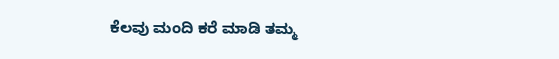ಕೆಲವು ಮಂದಿ ಕರೆ ಮಾಡಿ ತಮ್ಮ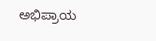ಅಭಿಪ್ರಾಯ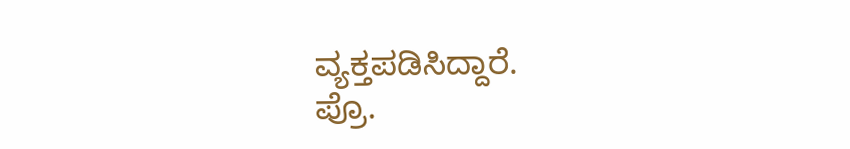ವ್ಯಕ್ತಪಡಿಸಿದ್ದಾರೆ.
ಪ್ರೊ.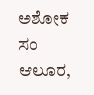ಅಶೋಕ ಸಂ ಆಲೂರ,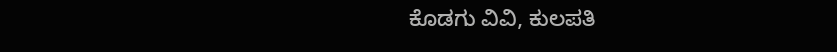ಕೊಡಗು ವಿವಿ, ಕುಲಪತಿ